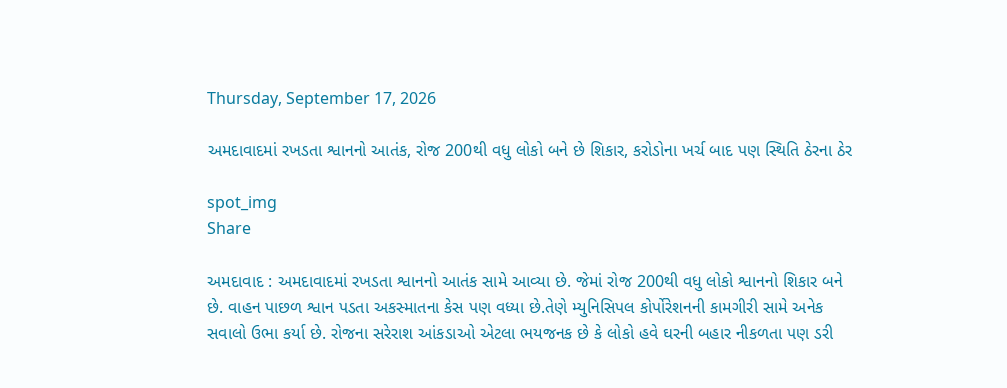Thursday, September 17, 2026

અમદાવાદમાં રખડતા શ્વાનનો આતંક, રોજ 200થી વધુ લોકો બને છે શિકાર, કરોડોના ખર્ચ બાદ પણ સ્થિતિ ઠેરના ઠેર

spot_img
Share

અમદાવાદ : અમદાવાદમાં રખડતા શ્વાનનો આતંક સામે આવ્યા છે. જેમાં રોજ 200થી વધુ લોકો શ્વાનનો શિકાર બને છે. વાહન પાછળ શ્વાન પડતા અકસ્માતના કેસ પણ વધ્યા છે.તેણે મ્યુનિસિપલ કોર્પોરેશનની કામગીરી સામે અનેક સવાલો ઉભા કર્યા છે. રોજના સરેરાશ આંકડાઓ એટલા ભયજનક છે કે લોકો હવે ઘરની બહાર નીકળતા પણ ડરી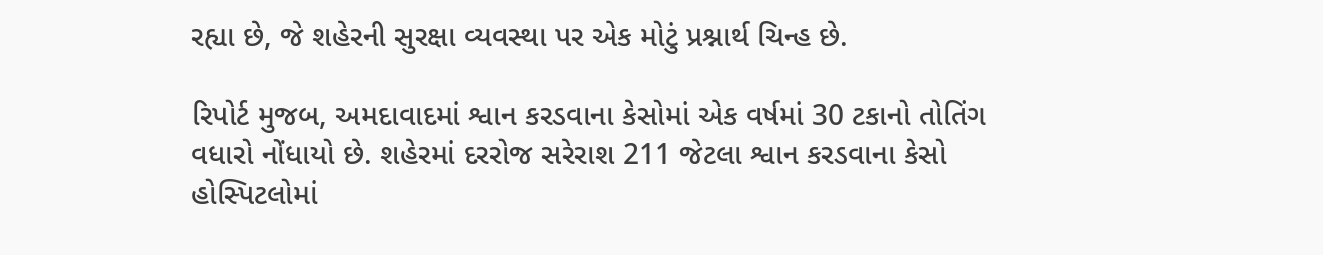રહ્યા છે, જે શહેરની સુરક્ષા વ્યવસ્થા પર એક મોટું પ્રશ્નાર્થ ચિન્હ છે.

રિપોર્ટ મુજબ, અમદાવાદમાં શ્વાન કરડવાના કેસોમાં એક વર્ષમાં 30 ટકાનો તોતિંગ વધારો નોંધાયો છે. શહેરમાં દરરોજ સરેરાશ 211 જેટલા શ્વાન કરડવાના કેસો હોસ્પિટલોમાં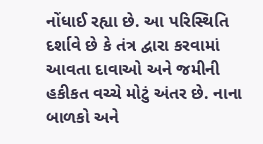નોંધાઈ રહ્યા છે. આ પરિસ્થિતિ દર્શાવે છે કે તંત્ર દ્વારા કરવામાં આવતા દાવાઓ અને જમીની હકીકત વચ્ચે મોટું અંતર છે. નાના બાળકો અને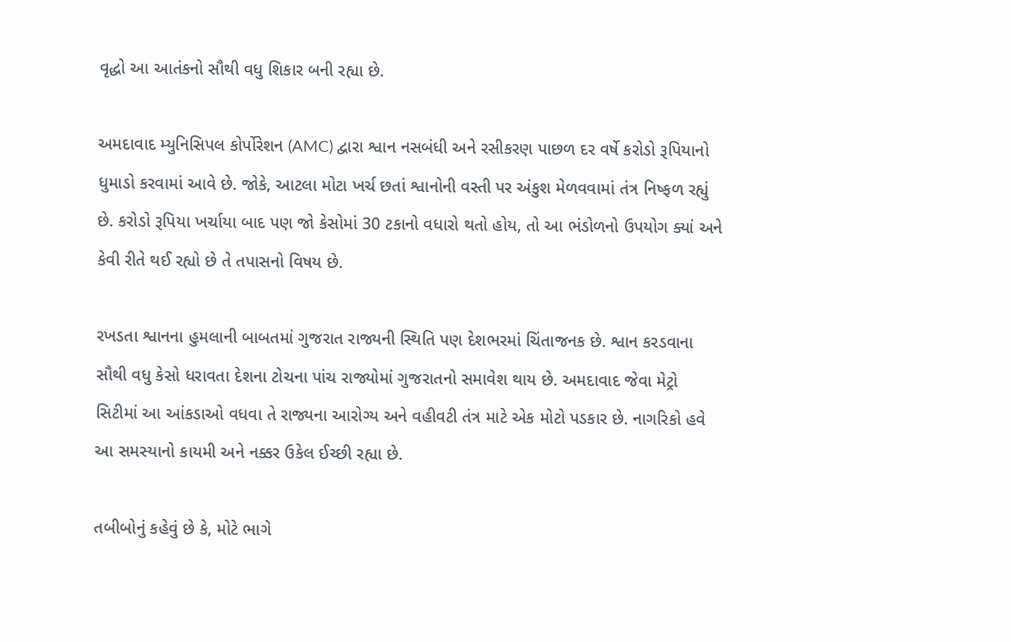વૃદ્ધો આ આતંકનો સૌથી વધુ શિકાર બની રહ્યા છે.

અમદાવાદ મ્યુનિસિપલ કોર્પોરેશન (AMC) દ્વારા શ્વાન નસબંધી અને રસીકરણ પાછળ દર વર્ષે કરોડો રૂપિયાનો ધુમાડો કરવામાં આવે છે. જોકે, આટલા મોટા ખર્ચ છતાં શ્વાનોની વસ્તી પર અંકુશ મેળવવામાં તંત્ર નિષ્ફળ રહ્યું છે. કરોડો રૂપિયા ખર્ચાયા બાદ પણ જો કેસોમાં 30 ટકાનો વધારો થતો હોય, તો આ ભંડોળનો ઉપયોગ ક્યાં અને કેવી રીતે થઈ રહ્યો છે તે તપાસનો વિષય છે.

રખડતા શ્વાનના હુમલાની બાબતમાં ગુજરાત રાજ્યની સ્થિતિ પણ દેશભરમાં ચિંતાજનક છે. શ્વાન કરડવાના સૌથી વધુ કેસો ધરાવતા દેશના ટોચના પાંચ રાજ્યોમાં ગુજરાતનો સમાવેશ થાય છે. અમદાવાદ જેવા મેટ્રો સિટીમાં આ આંકડાઓ વધવા તે રાજ્યના આરોગ્ય અને વહીવટી તંત્ર માટે એક મોટો પડકાર છે. નાગરિકો હવે આ સમસ્યાનો કાયમી અને નક્કર ઉકેલ ઈચ્છી રહ્યા છે.

તબીબોનું કહેવું છે કે, મોટે ભાગે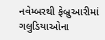નવેમ્બરથી ફેબ્રુઆરીમાં ગલુડિયાઓના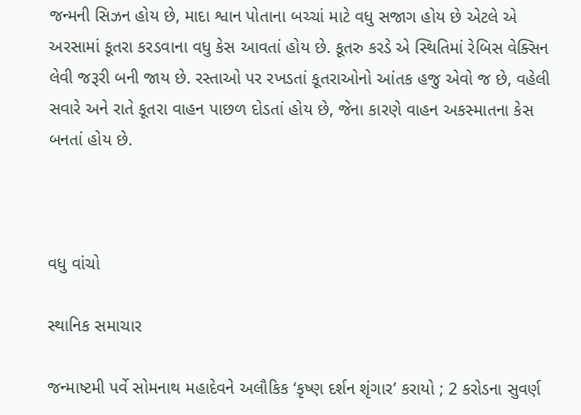જન્મની સિઝન હોય છે, માદા શ્વાન પોતાના બચ્ચાં માટે વધુ સજાગ હોય છે એટલે એ અરસામાં કૂતરા કરડવાના વધુ કેસ આવતાં હોય છે. કૂતરુ કરડે એ સ્થિતિમાં રેબિસ વેક્સિન લેવી જરૂરી બની જાય છે. રસ્તાઓ પર રખડતાં કૂતરાઓનો આંતક હજુ એવો જ છે, વહેલી સવારે અને રાતે કૂતરા વાહન પાછળ દોડતાં હોય છે, જેના કારણે વાહન અકસ્માતના કેસ બનતાં હોય છે.



વધુ વાંચો

સ્થાનિક સમાચાર

જન્માષ્ટમી પર્વે સોમનાથ મહાદેવને અલૌકિક ‘કૃષ્ણ દર્શન શૃંગાર’ કરાયો ; 2 કરોડના સુવર્ણ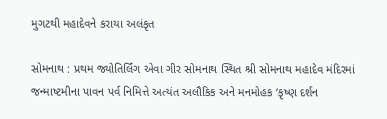મુગટથી મહાદેવને કરાયા અલંકૃત

સોમનાથ : પ્રથમ જ્યોતિર્લિંગ એવા ગીર સોમનાથ સ્થિત શ્રી સોમનાથ મહાદેવ મંદિરમાં જન્માષ્ટમીના પાવન પર્વ નિમિત્તે અત્યંત અલૌકિક અને મનમોહક ‘કૃષ્ણ દર્શન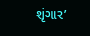શૃંગાર’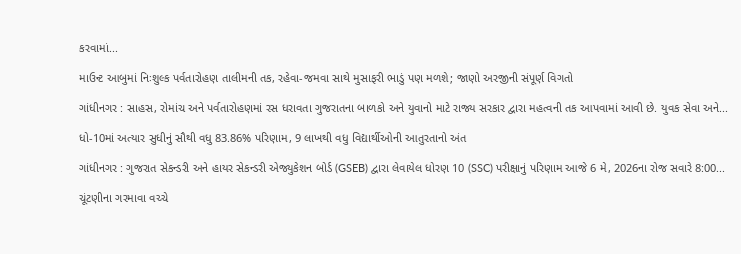કરવામાં...

માઉન્ટ આબુમાં નિઃશુલ્ક પર્વતારોહણ તાલીમની તક, રહેવા-જમવા સાથે મુસાફરી ભાડું પણ મળશે; જાણો અરજીની સંપૂર્ણ વિગતો

ગાંધીનગર : સાહસ, રોમાંચ અને પર્વતારોહણમાં રસ ધરાવતા ગુજરાતના બાળકો અને યુવાનો માટે રાજ્ય સરકાર દ્વારા મહત્વની તક આપવામાં આવી છે. યુવક સેવા અને...

ધો-10માં અત્યાર સુધીનું સૌથી વધુ 83.86% પરિણામ, 9 લાખથી વધુ વિદ્યાર્થીઓની આતુરતાનો અંત

ગાંધીનગર : ગુજરાત સેકન્ડરી અને હાયર સેકન્ડરી એજ્યુકેશન બોર્ડ (GSEB) દ્વારા લેવાયેલ ધોરણ 10 (SSC) પરીક્ષાનું પરિણામ આજે 6 મે, 2026ના રોજ સવારે 8:00...

ચૂંટણીના ગરમાવા વચ્ચે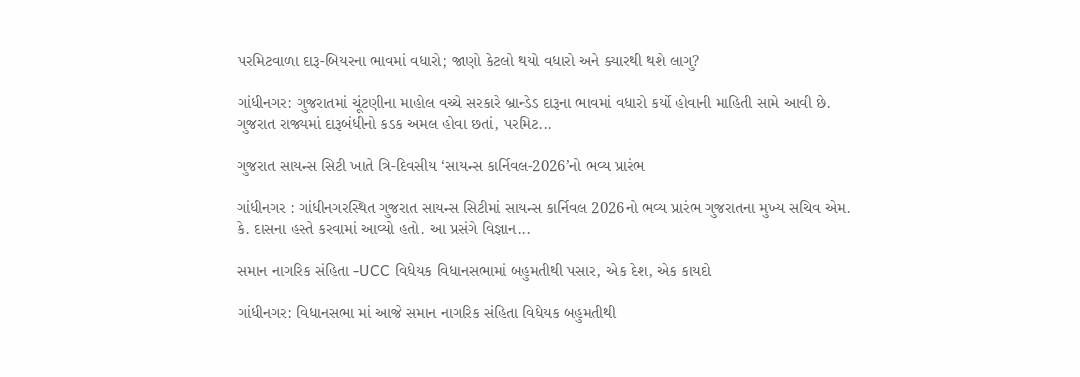પરમિટવાળા દારૂ-બિયરના ભાવમાં વધારો; જાણો કેટલો થયો વધારો અને ક્યારથી થશે લાગુ?

ગાંધીનગર: ગુજરાતમાં ચૂંટણીના માહોલ વચ્ચે સરકારે બ્રાન્ડેડ દારૂના ભાવમાં વધારો કર્યો હોવાની માહિતી સામે આવી છે. ગુજરાત રાજ્યમાં દારૂબંધીનો કડક અમલ હોવા છતાં, પરમિટ...

ગુજરાત સાયન્સ સિટી ખાતે ત્રિ-દિવસીય ‘સાયન્સ કાર્નિવલ-2026’નો ભવ્ય પ્રારંભ

ગાંધીનગર : ગાંધીનગરસ્થિત ગુજરાત સાયન્સ સિટીમાં સાયન્સ કાર્નિવલ 2026નો ભવ્ય પ્રારંભ ગુજરાતના મુખ્ય સચિવ એમ. કે. દાસના હસ્તે કરવામાં આવ્યો હતો. આ પ્રસંગે વિજ્ઞાન...

સમાન નાગરિક સંહિતા -UCC વિધેયક વિધાનસભામાં બહુમતીથી પસાર, એક દેશ, એક કાયદો

ગાંધીનગર: વિધાનસભા માં આજે સમાન નાગરિક સંહિતા વિધેયક બહુમતીથી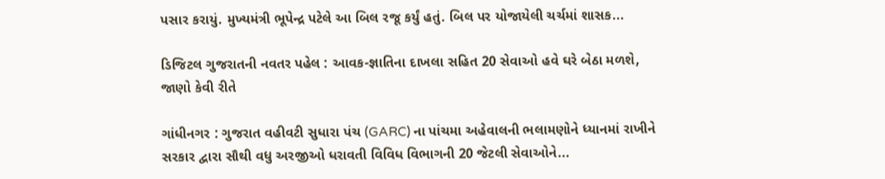પસાર કરાયું. મુખ્યમંત્રી ભૂપેન્દ્ર પટેલે આ બિલ રજૂ કર્યું હતું. બિલ પર યોજાયેલી ચર્ચમાં શાસક...

ડિજિટલ ગુજરાતની નવતર પહેલ : આવક-જ્ઞાતિના દાખલા સહિત 20 સેવાઓ હવે ઘરે બેઠા મળશે, જાણો કેવી રીતે

ગાંધીનગર : ગુજરાત વહીવટી સુધારા પંચ (GARC) ના પાંચમા અહેવાલની ભલામણોને ધ્યાનમાં રાખીને સરકાર દ્વારા સૌથી વધુ અરજીઓ ધરાવતી વિવિધ વિભાગની 20 જેટલી સેવાઓને...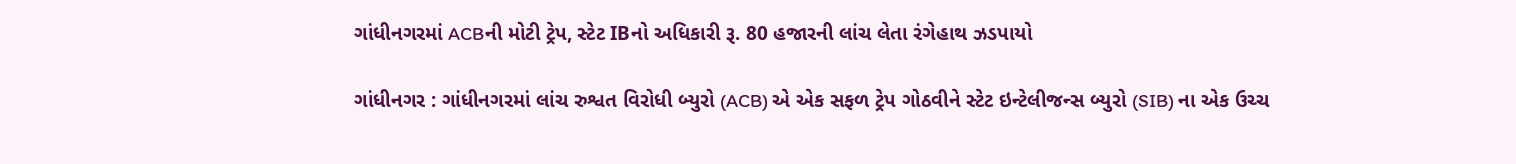ગાંધીનગરમાં ACBની મોટી ટ્રેપ, સ્ટેટ IBનો અધિકારી રૂ. 80 હજારની લાંચ લેતા રંગેહાથ ઝડપાયો

ગાંધીનગર : ગાંધીનગરમાં લાંચ રુશ્વત વિરોધી બ્યુરો (ACB) એ એક સફળ ટ્રેપ ગોઠવીને સ્ટેટ ઇન્ટેલીજન્સ બ્યુરો (SIB) ના એક ઉચ્ચ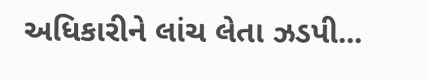અધિકારીને લાંચ લેતા ઝડપી...